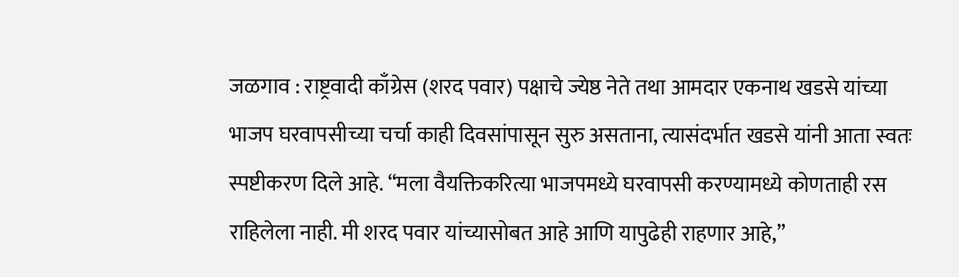जळगाव : राष्ट्रवादी काँग्रेस (शरद पवार) पक्षाचे ज्येष्ठ नेते तथा आमदार एकनाथ खडसे यांच्या भाजप घरवापसीच्या चर्चा काही दिवसांपासून सुरु असताना, त्यासंदर्भात खडसे यांनी आता स्वतः स्पष्टीकरण दिले आहे. “मला वैयक्तिकरित्या भाजपमध्ये घरवापसी करण्यामध्ये कोणताही रस राहिलेला नाही. मी शरद पवार यांच्यासोबत आहे आणि यापुढेही राहणार आहे,”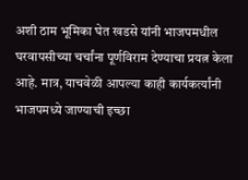अशी ठाम भूमिका घेत खडसे यांनी भाजपमधील घरवापसीच्या चर्चांना पूर्णविराम देण्याचा प्रयत्न केला आहे. मात्र, याचवेळी आपल्या काही कार्यकर्त्यांनी भाजपमध्ये जाण्याची इच्छा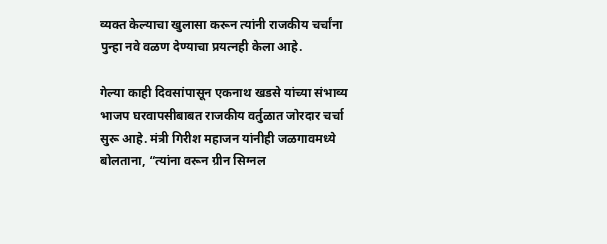व्यक्त केल्याचा खुलासा करून त्यांनी राजकीय चर्चांना पुन्हा नवे वळण देण्याचा प्रयत्नही केला आहे.

गेल्या काही दिवसांपासून एकनाथ खडसे यांच्या संभाव्य भाजप घरवापसीबाबत राजकीय वर्तुळात जोरदार चर्चा सुरू आहे. मंत्री गिरीश महाजन यांनीही जळगावमध्ये बोलताना, “त्यांना वरून ग्रीन सिग्नल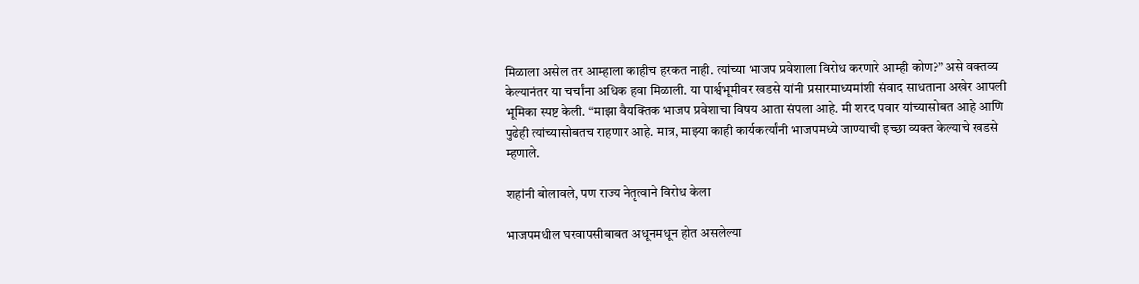मिळाला असेल तर आम्हाला काहीच हरकत नाही. त्यांच्या भाजप प्रवेशाला विरोध करणारे आम्ही कोण?” असे वक्तव्य केल्यानंतर या चर्चांना अधिक हवा मिळाली. या पार्श्वभूमीवर खडसे यांनी प्रसारमाध्यमांशी संवाद साधताना अखेर आपली भूमिका स्पष्ट केली. “माझा वैयक्तिक भाजप प्रवेशाचा विषय आता संपला आहे. मी शरद पवार यांच्यासोबत आहे आणि पुढेही त्यांच्यासोबतच राहणार आहे. मात्र, माझ्या काही कार्यकर्त्यांनी भाजपमध्ये जाण्याची इच्छा व्यक्त केल्याचे खडसे म्हणाले.

शहांनी बोलावले, पण राज्य नेतृत्वाने विरोध केला

भाजपमधील घरवापसीबाबत अधूनमधून होत असलेल्या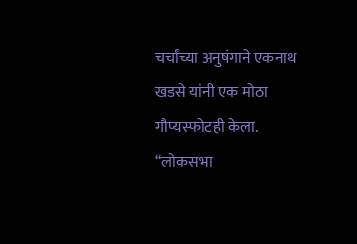चर्चांच्या अनुषंगाने एकनाथ खडसे यांनी एक मोठा गौप्यस्फोटही केला. “लोकसभा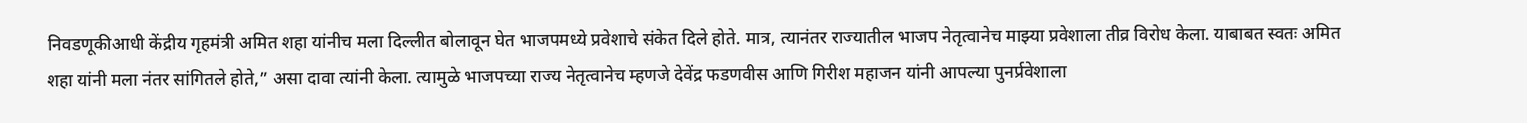निवडणूकीआधी केंद्रीय गृहमंत्री अमित शहा यांनीच मला दिल्लीत बोलावून घेत भाजपमध्ये प्रवेशाचे संकेत दिले होते. मात्र, त्यानंतर राज्यातील भाजप नेतृत्वानेच माझ्या प्रवेशाला तीव्र विरोध केला. याबाबत स्वतः अमित शहा यांनी मला नंतर सांगितले होते,” असा दावा त्यांनी केला. त्यामुळे भाजपच्या राज्य नेतृत्वानेच म्हणजे देवेंद्र फडणवीस आणि गिरीश महाजन यांनी आपल्या पुनर्प्रवेशाला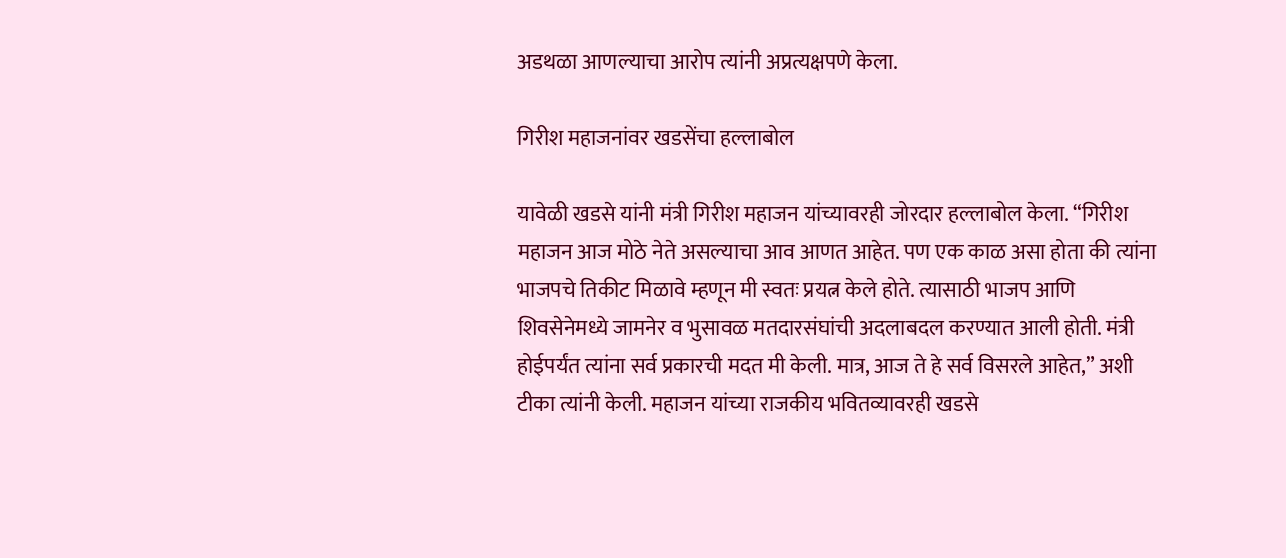अडथळा आणल्याचा आरोप त्यांनी अप्रत्यक्षपणे केला.

गिरीश महाजनांवर खडसेंचा हल्लाबोल

यावेळी खडसे यांनी मंत्री गिरीश महाजन यांच्यावरही जोरदार हल्लाबोल केला. “गिरीश महाजन आज मोठे नेते असल्याचा आव आणत आहेत. पण एक काळ असा होता की त्यांना भाजपचे तिकीट मिळावे म्हणून मी स्वतः प्रयत्न केले होते. त्यासाठी भाजप आणि शिवसेनेमध्ये जामनेर व भुसावळ मतदारसंघांची अदलाबदल करण्यात आली होती. मंत्री होईपर्यंत त्यांना सर्व प्रकारची मदत मी केली. मात्र, आज ते हे सर्व विसरले आहेत,” अशी टीका त्यांनी केली. महाजन यांच्या राजकीय भवितव्यावरही खडसे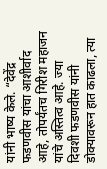यांनी भाष्य केले. “देवेंद्र फडणवीस यांचा आशीर्वाद आहे, तोपर्यंतच गिरीश महाजन यांचे अस्तित्व आहे. ज्या दिवशी फडणवीस यांनी डोक्यावरून हात काढला, त्या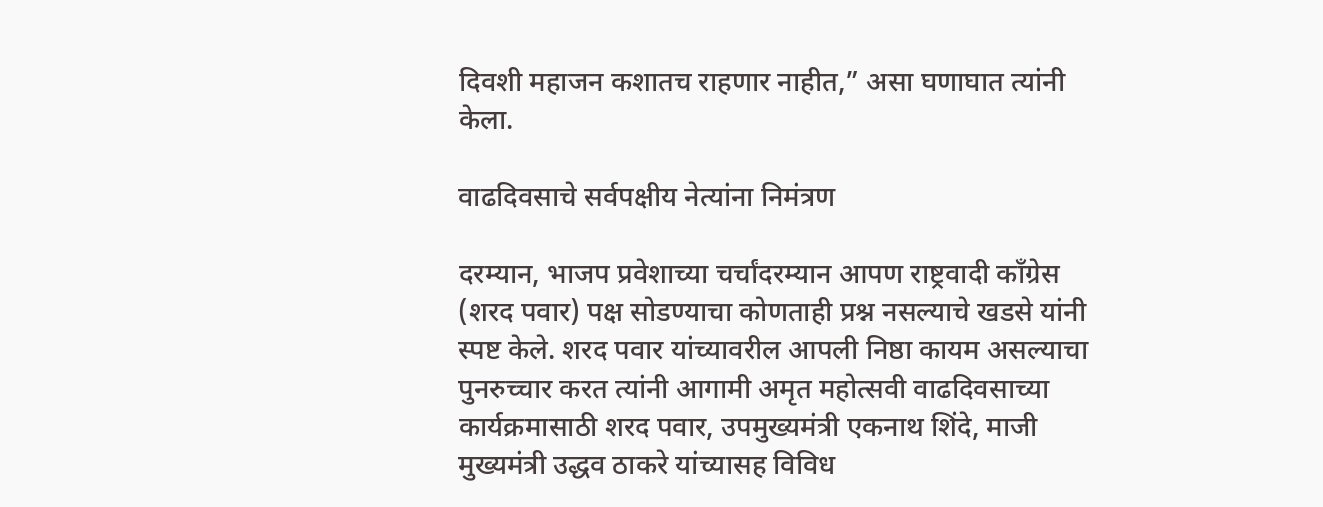दिवशी महाजन कशातच राहणार नाहीत,” असा घणाघात त्यांनी केला.

वाढदिवसाचे सर्वपक्षीय नेत्यांना निमंत्रण

दरम्यान, भाजप प्रवेशाच्या चर्चांदरम्यान आपण राष्ट्रवादी काँग्रेस (शरद पवार) पक्ष सोडण्याचा कोणताही प्रश्न नसल्याचे खडसे यांनी स्पष्ट केले. शरद पवार यांच्यावरील आपली निष्ठा कायम असल्याचा पुनरुच्चार करत त्यांनी आगामी अमृत महोत्सवी वाढदिवसाच्या कार्यक्रमासाठी शरद पवार, उपमुख्यमंत्री एकनाथ शिंदे, माजी मुख्यमंत्री उद्धव ठाकरे यांच्यासह विविध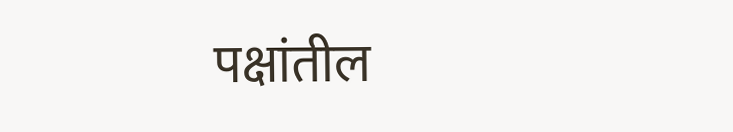पक्षांतील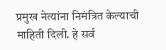प्रमुख नेत्यांना निमंत्रित केल्याची माहिती दिली. हे सर्व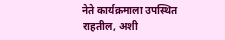नेते कार्यक्रमाला उपस्थित राहतील, अशी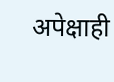अपेक्षाही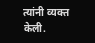त्यांनी व्यक्त केली.